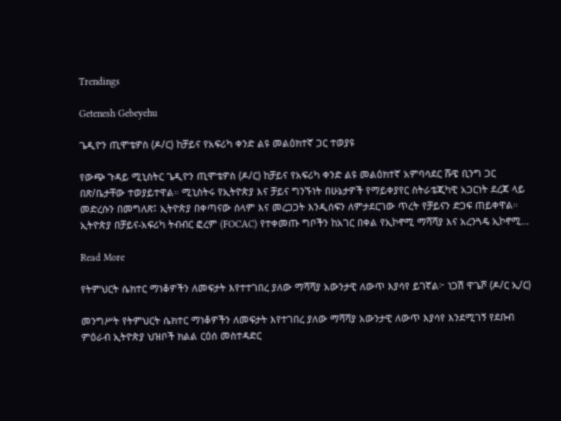Trendings

Getenesh Gebeyehu

ጌዲዮን ጢሞቴዎስ (ዶ/ር) ከቻይና የአፍሪካ ቀንድ ልዩ መልዕክተኛ ጋር ተወያዩ

የውጭ ጉዳይ ሚኒስትር ጌዲዮን ጢሞቴዎስ (ዶ/ር) ከቻይና የአፍሪካ ቀንድ ልዩ መልዕክተኛ አምባሳደር ሹዌ ቢንግ ጋር በጽ/ቤታቸው ተወያይተዋል። ሚኒስትሩ የኢትዮጵያ እና ቻይና ግንኙነት በሁኔታዎች የማይቀያየር ስትራቴጂካዊ አጋርነት ደረጃ ላይ መድረሱን በመግለጽ፤ ኢትዮጵያ በቀጣናው ሰላም እና መረጋጋት እንዲሰፍን ለምታደርገው ጥረት የቻይናን ድጋፍ ጠይቀዋል። ኢትዮጵያ በቻይና-አፍሪካ ትብብር ፎረም (FOCAC) የተቀመጡ ግቦችን ከአገር በቀል የኢኮኖሚ ማሻሻያ እና አረንጓዴ ኢኮኖሚ…

Read More

የትምህርት ሴክተር ማነቆዎችን ለመፍታት እየተተገበረ ያለው ማሻሻያ አውንታዊ ለውጥ እያሳየ ይገኛል፦ ነጋሽ ዋጌሾ (ዶ/ር ኢ/ር)

መንግሥት የትምህርት ሴክተር ማነቆዎችን ለመፍታት እየተገበረ ያለው ማሻሻያ አውንታዊ ለውጥ እያሳየ እንደሚገኝ የደቡብ ምዕራብ ኢትዮጵያ ህዝቦች ክልል ርዕሰ መስተዳድር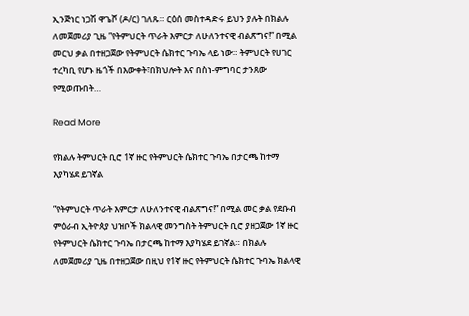ኢንጅነር ነጋሽ ዋጌሾ (ዶ/ር) ገለጹ። ርዕሰ መስተዳድሩ ይህን ያሉት በክልሉ ለመጀመሪያ ጊዜ ”የትምህርት ጥራት እምርታ ለሁለንተናዊ ብልጽግና!” በሚል መርህ ቃል በተዘጋጀው የትምህርት ሴክተር ጉባኤ ላይ ነው። ትምህርት የሀገር ተረካቢ የሆኑ ዜጎች በእውቀት፣በክህሎት እና በስነ-ምግባር ታንጸው የሚወጡበት…

Read More

የክልሉ ትምህርት ቢሮ 1ኛ ዙር የትምህርት ሴክተር ጉባኤ በታርጫ ከተማ እያካሄደ ይገኛል

”የትምህርት ጥራት እምርታ ለሁለንተናዊ ብልጽግና!” በሚል መር ቃል የደቡብ ምዕራብ ኢትዮጰያ ህዝቦች ክልላዊ መንግስት ትምህርት ቢሮ ያዘጋጀው 1ኛ ዙር የትምህርት ሴክተር ጉባኤ በታርጫ ከተማ እያካሄደ ይገኛል። በክልሉ ለመጀመሪያ ጊዜ በተዘጋጀው በዚህ የ1ኛ ዙር የትምህርት ሴክተር ጉባኤ ክልላዊ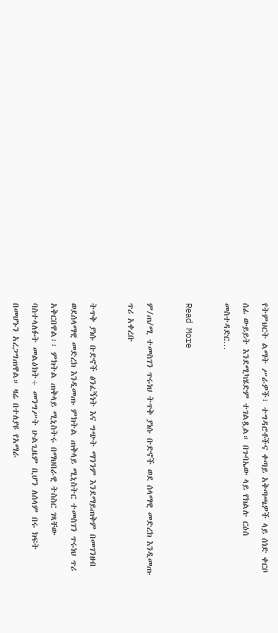የትምህርት ልማት ሥራዎች፣ ተግዳሮቶችና ቀጣይ አቅጣጫዎች ላይ ሰነድ ቀርቦ ሰፊ ውይይት እንደሚካሄድም ተገልጿል። በጉባኤው ላይ የክልሉ ርዕሰ መስተዳድር…

Read More

ም/ጠ/ሚ ተመስገን ጥሩነህ ትጥቅ ያነሱ ቡድኖች ወደ ሰላማዊ መድረክ እንዲመጡ ጥሪ አቀረቡ

ትጥቅ ያነሱ ቡድኖች ፅንፈኝነት እና ግጭት ማንንም እንደማይጠቅም በመገንዘብ ወደሰላማዊ መድረክ እንዲመጡ ምክትል ጠቅላይ ሚኒስትር ተመስገን ጥሩነህ ጥሪ አቅርበዋል፡፡ ምክትል ጠቅላይ ሚኒስትሩ በማህበራዊ ትስስር ገጻቸው ባስተላለፉት መልዕክት÷ መንግሥት ሁልጊዜም ቢሆን ለሰላም በሩ ክፍት በመሆኑን አረጋግጠዋል። ዛሬ በተለያዩ የአማራ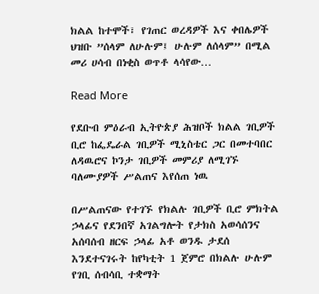ክልል ከተሞች፣ የገጠር ወረዳዎች እና ቀበሌዎች ህዝቡ ”ሰላም ለሁሉም፤ ሁሉም ለሰላም” በሚል መሪ ሀሳብ በነቂስ ወጥቶ ላሳየው…

Read More

የደቡብ ምዕራብ ኢትዮጵያ ሕዝቦች ክልል ገቢዎች ቢሮ ከፌዴራል ገቢዎች ሚኒስቴር ጋር በመተባበር ለዳዉሮና ኮንታ ገቢዎች መምሪያ ለሚገኙ ባለሙያዎች ሥልጠና እየሰጠ ነዉ

በሥልጠናው የተገኙ የክልሉ ገቢዎች ቢሮ ምክትል ኃላፊና የደንበኛ አገልግሎት የታክስ አወሳሰንና አሰባሰብ ዘርፍ ኃላፊ አቶ ወንዱ ታደሰ እንደተናገሩት ከየካቲት 1 ጀምሮ በክልሉ ሁሉም የገቢ ሰብሳቢ ተቋማት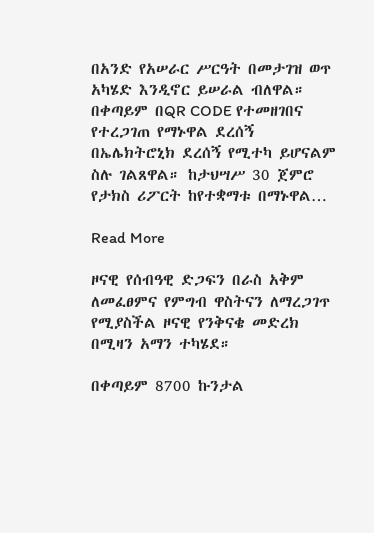በአንድ የአሠራር ሥርዓት በመታገዝ ወጥ አካሄድ እንዲኖር ይሠራል ብለዋል። በቀጣይም በQR CODE የተመዘገበና የተረጋገጠ የማኑዋል ደረሰኝ በኤሌክትሮኒክ ደረሰኝ የሚተካ ይሆናልም ስሉ ገልጸዋል። ከታህሣሥ 30 ጀምሮ የታክስ ሪፖርት ከየተቋማቱ በማኑዋል…

Read More

ዞናዊ የሰብዓዊ ድጋፍን በራስ አቅም ለመፈፀምና የምግብ ዋስትናን ለማረጋገጥ የሚያስችል ዞናዊ የንቅናቄ መድረክ በሚዛን አማን ተካሄደ።

በቀጣይም 8700 ኩንታል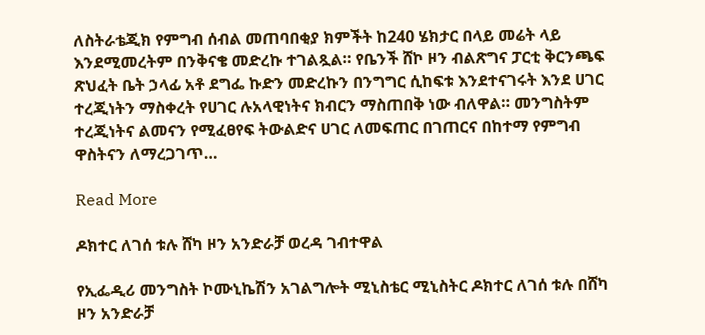ለስትራቴጂክ የምግብ ሰብል መጠባበቂያ ክምችት ከ240 ሄክታር በላይ መሬት ላይ እንደሚመረትም በንቅናቄ መድረኩ ተገልጿል። የቤንች ሸኮ ዞን ብልጽግና ፓርቲ ቅርንጫፍ ጽህፈት ቤት ኃላፊ አቶ ደግፌ ኩድን መድረኩን በንግግር ሲከፍቱ እንደተናገሩት እንደ ሀገር ተረጂነትን ማስቀረት የሀገር ሉአላዊነትና ክብርን ማስጠበቅ ነው ብለዋል። መንግስትም ተረጂነትና ልመናን የሚፈፀየፍ ትውልድና ሀገር ለመፍጠር በገጠርና በከተማ የምግብ ዋስትናን ለማረጋገጥ…

Read More

ዶክተር ለገሰ ቱሉ ሸካ ዞን አንድራቻ ወረዳ ገብተዋል

የኢፌዲሪ መንግስት ኮሙኒኬሽን አገልግሎት ሚኒስቴር ሚኒስትር ዶክተር ለገሰ ቱሉ በሸካ ዞን አንድራቻ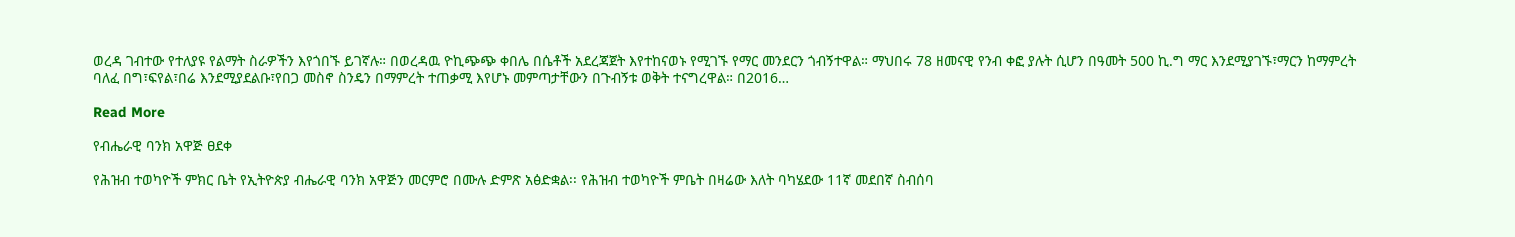ወረዳ ገብተው የተለያዩ የልማት ስራዎችን እየጎበኙ ይገኛሉ። በወረዳዉ ዮኪጭጭ ቀበሌ በሴቶች አደረጃጀት እየተከናወኑ የሚገኙ የማር መንደርን ጎብኝተዋል። ማህበሩ 78 ዘመናዊ የንብ ቀፎ ያሉት ሲሆን በዓመት 500 ኪ.ግ ማር እንደሚያገኙ፣ማርን ከማምረት ባለፈ በግ፣ፍየል፣በሬ እንደሚያደልቡ፣የበጋ መስኖ ስንዴን በማምረት ተጠቃሚ እየሆኑ መምጣታቸውን በጉብኝቱ ወቅት ተናግረዋል። በ2016…

Read More

የብሔራዊ ባንክ አዋጅ ፀደቀ

የሕዝብ ተወካዮች ምክር ቤት የኢትዮጵያ ብሔራዊ ባንክ አዋጅን መርምሮ በሙሉ ድምጽ አፅድቋል፡፡ የሕዝብ ተወካዮች ምቤት በዛሬው እለት ባካሄደው 11ኛ መደበኛ ስብሰባ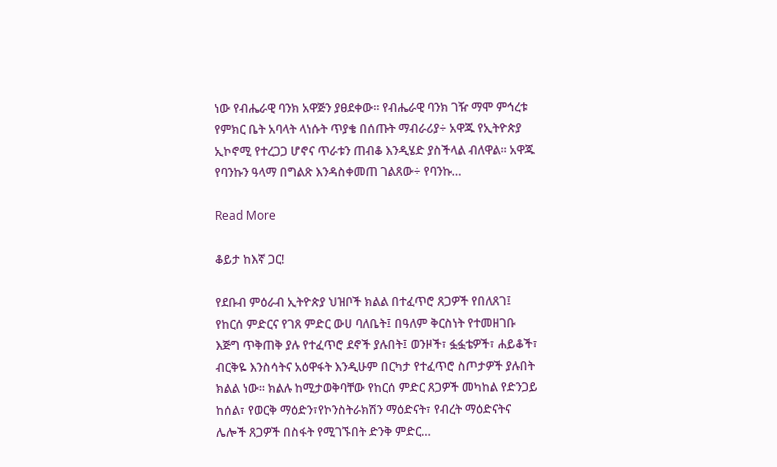ነው የብሔራዊ ባንክ አዋጅን ያፀደቀው፡፡ የብሔራዊ ባንክ ገዥ ማሞ ምኅረቱ የምክር ቤት አባላት ላነሱት ጥያቄ በሰጡት ማብራሪያ÷ አዋጁ የኢትዮጵያ ኢኮኖሚ የተረጋጋ ሆኖና ጥራቱን ጠብቆ እንዲሄድ ያስችላል ብለዋል፡፡ አዋጁ የባንኩን ዓላማ በግልጽ እንዳስቀመጠ ገልጸው÷ የባንኩ…

Read More

ቆይታ ከእኛ ጋር!

የደቡብ ምዕራብ ኢትዮጵያ ህዝቦች ክልል በተፈጥሮ ጸጋዎች የበለጸገ፤ የከርሰ ምድርና የገጸ ምድር ውሀ ባለቤት፤ በዓለም ቅርስነት የተመዘገቡ እጅግ ጥቅጠቅ ያሉ የተፈጥሮ ደኖች ያሉበት፤ ወንዞች፣ ፏፏቴዎች፣ ሐይቆች፣ ብርቅዬ እንስሳትና አዕዋፋት እንዲሁም በርካታ የተፈጥሮ ስጦታዎች ያሉበት ክልል ነው፡፡ ክልሉ ከሚታወቅባቸው የከርሰ ምድር ጸጋዎች መካከል የድንጋይ ከሰል፣ የወርቅ ማዕድን፣የኮንስትራክሽን ማዕድናት፣ የብረት ማዕድናትና ሌሎች ጸጋዎች በስፋት የሚገኙበት ድንቅ ምድር…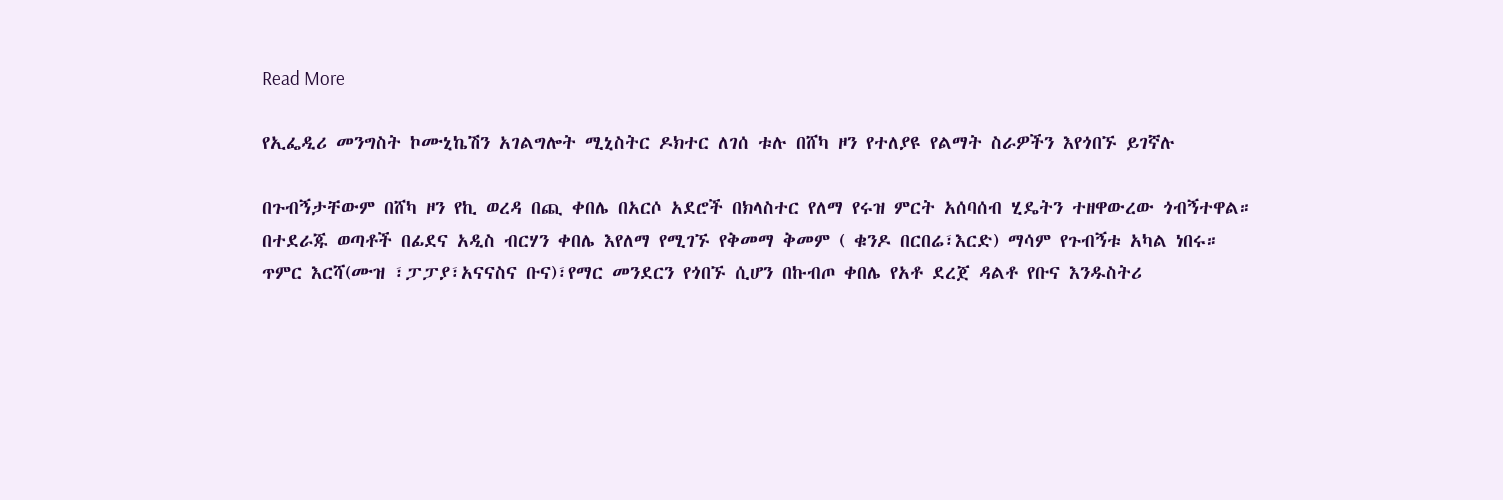Read More

የኢፌዲሪ መንግስት ኮሙኒኬሽን አገልግሎት ሚኒስትር ዶክተር ለገሰ ቱሉ በሸካ ዞን የተለያዩ የልማት ስራዎችን እየጎበኙ ይገኛሉ

በጉብኝታቸውም በሸካ ዞን የኪ ወረዳ በጪ ቀበሌ በአርሶ አደሮች በክላስተር የለማ የሩዝ ምርት አሰባሰብ ሂዴትን ተዘዋውረው ጎብኝተዋል። በተደራጁ ወጣቶች በፊደና አዲስ ብርሃን ቀበሌ እየለማ የሚገኙ የቅመማ ቅመም ( ቁንዶ በርበሬ፣እርድ) ማሳም የጉብኝቱ አካል ነበሩ። ጥምር እርሻ(ሙዝ ፣ፓፓያ፣አናናስና ቡና)፣የማር መንደርን የጎበኙ ሲሆን በኩብጦ ቀበሌ የአቶ ደረጀ ዳልቶ የቡና እንዱስትሪ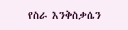የስራ እንቅስቃሴን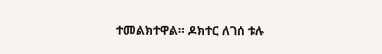ተመልክተዋል። ዶክተር ለገሰ ቱሉ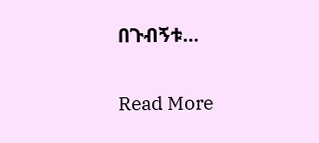በጉብኝቱ…

Read More